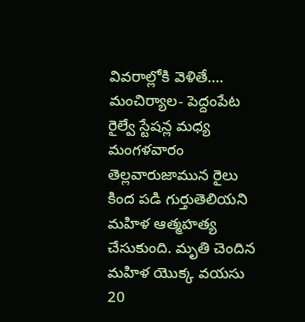వివరాల్లోకి వెళితే.... మంచిర్యాల- పెద్దంపేట రైల్వే స్టేషన్ల మధ్య మంగళవారం తెల్లవారుజామున రైలు కింద పడి గుర్తుతెలియని మహిళ ఆత్మహత్య చేసుకుంది. మృతి చెందిన మహిళ యొక్క వయసు 20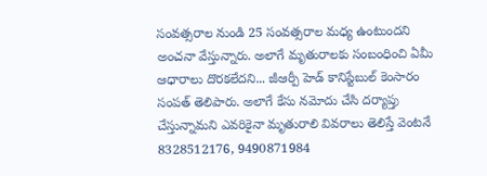సంవత్సరాల నుండి 25 సంవత్సరాల మధ్య ఉంటుందని అంచనా వేస్తున్నారు. అలాగే మృతురాలకు సంబంధించి ఏమీ ఆధారాలు దొరకలేదని... జీఆర్పీ హెడ్ కానిస్టేబుల్ కెంసారం సంపత్ తెలిపారు. అలాగే కేసు నమోదు చేసి దర్యాప్తు చేస్తున్నామని ఎవరికైనా మృతురాలి వివరాలు తెలిస్తే వెంటనే 8328512176, 9490871984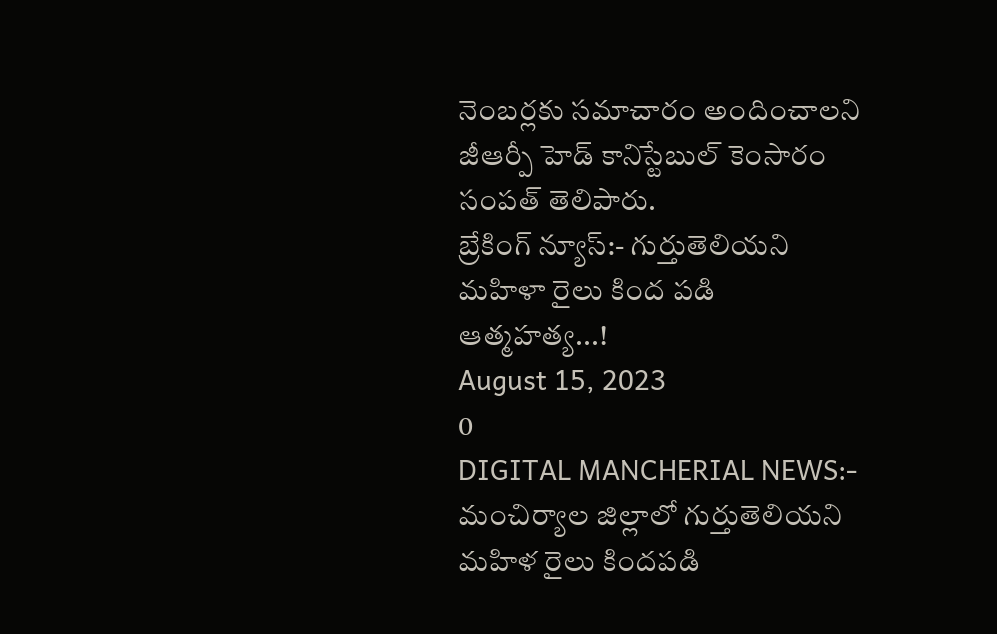నెంబర్లకు సమాచారం అందించాలని జీఆర్పీ హెడ్ కానిస్టేబుల్ కెంసారం సంపత్ తెలిపారు.
బ్రేకింగ్ న్యూస్:- గుర్తుతెలియని మహిళా రైలు కింద పడి ఆత్మహత్య...!
August 15, 2023
0
DIGITAL MANCHERIAL NEWS:- మంచిర్యాల జిల్లాలో గుర్తుతెలియని మహిళ రైలు కిందపడి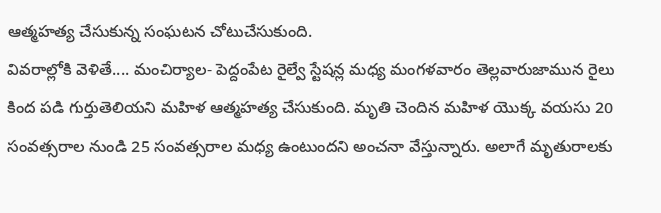ఆత్మహత్య చేసుకున్న సంఘటన చోటుచేసుకుంది.
వివరాల్లోకి వెళితే.... మంచిర్యాల- పెద్దంపేట రైల్వే స్టేషన్ల మధ్య మంగళవారం తెల్లవారుజామున రైలు కింద పడి గుర్తుతెలియని మహిళ ఆత్మహత్య చేసుకుంది. మృతి చెందిన మహిళ యొక్క వయసు 20 సంవత్సరాల నుండి 25 సంవత్సరాల మధ్య ఉంటుందని అంచనా వేస్తున్నారు. అలాగే మృతురాలకు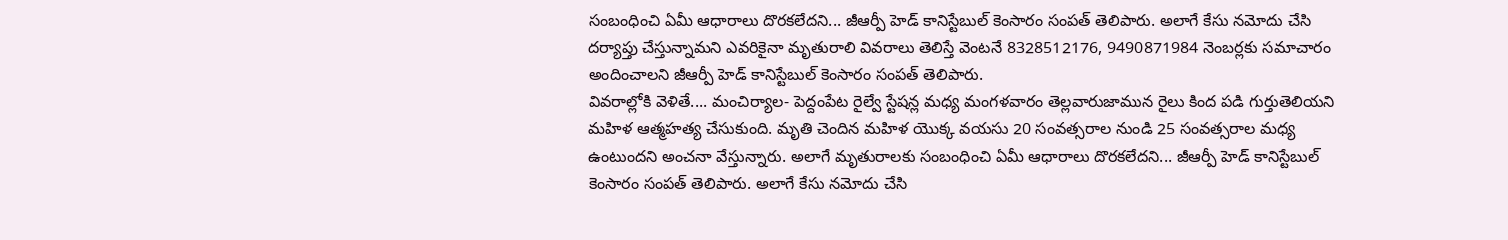సంబంధించి ఏమీ ఆధారాలు దొరకలేదని... జీఆర్పీ హెడ్ కానిస్టేబుల్ కెంసారం సంపత్ తెలిపారు. అలాగే కేసు నమోదు చేసి దర్యాప్తు చేస్తున్నామని ఎవరికైనా మృతురాలి వివరాలు తెలిస్తే వెంటనే 8328512176, 9490871984 నెంబర్లకు సమాచారం అందించాలని జీఆర్పీ హెడ్ కానిస్టేబుల్ కెంసారం సంపత్ తెలిపారు.
వివరాల్లోకి వెళితే.... మంచిర్యాల- పెద్దంపేట రైల్వే స్టేషన్ల మధ్య మంగళవారం తెల్లవారుజామున రైలు కింద పడి గుర్తుతెలియని మహిళ ఆత్మహత్య చేసుకుంది. మృతి చెందిన మహిళ యొక్క వయసు 20 సంవత్సరాల నుండి 25 సంవత్సరాల మధ్య ఉంటుందని అంచనా వేస్తున్నారు. అలాగే మృతురాలకు సంబంధించి ఏమీ ఆధారాలు దొరకలేదని... జీఆర్పీ హెడ్ కానిస్టేబుల్ కెంసారం సంపత్ తెలిపారు. అలాగే కేసు నమోదు చేసి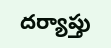దర్యాప్తు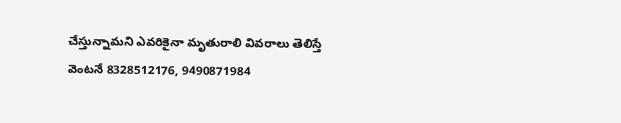చేస్తున్నామని ఎవరికైనా మృతురాలి వివరాలు తెలిస్తే వెంటనే 8328512176, 9490871984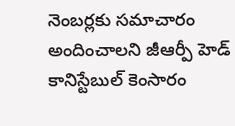నెంబర్లకు సమాచారం అందించాలని జీఆర్పీ హెడ్ కానిస్టేబుల్ కెంసారం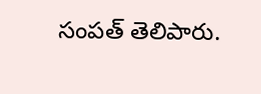సంపత్ తెలిపారు.